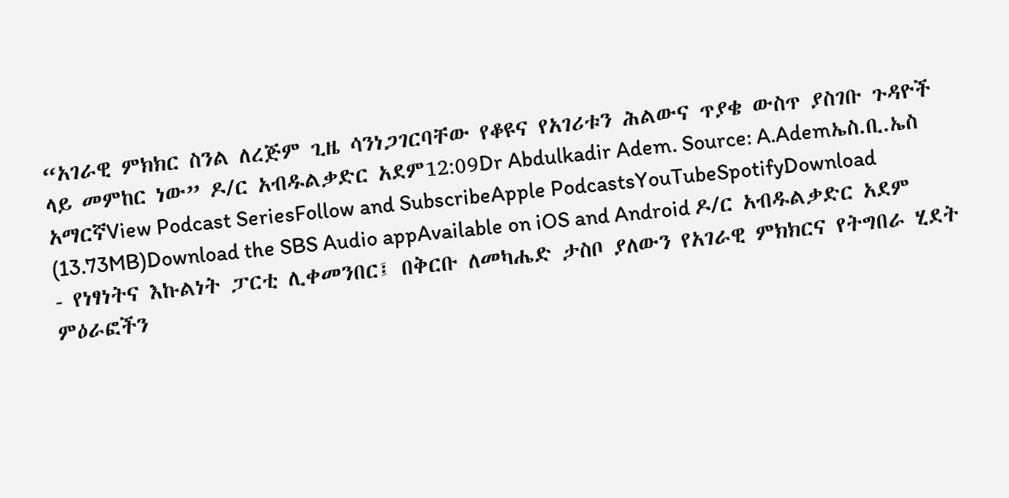“አገራዊ ምክክር ስንል ለረጅም ጊዜ ሳንነጋገርባቸው የቆዩና የአገሪቱን ሕልውና ጥያቄ ውስጥ ያስገቡ ጉዳዮች ላይ መምከር ነው” ዶ/ር አብዱልቃድር አደም12:09Dr Abdulkadir Adem. Source: A.Ademኤስ.ቢ.ኤስ አማርኛView Podcast SeriesFollow and SubscribeApple PodcastsYouTubeSpotifyDownload (13.73MB)Download the SBS Audio appAvailable on iOS and Android ዶ/ር አብዱልቃድር አደም - የነፃነትና እኩልነት ፓርቲ ሊቀመንበር፤ በቅርቡ ለመካሔድ ታስቦ ያለውን የአገራዊ ምክክርና የትግበራ ሂደት ምዕራፎችን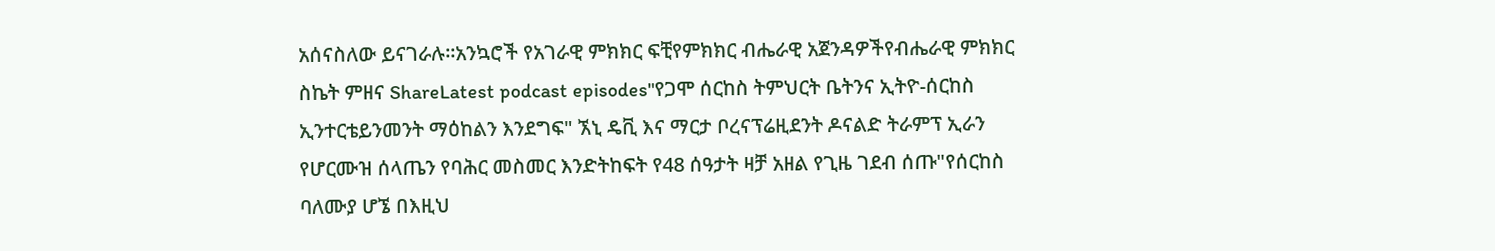አሰናስለው ይናገራሉ።አንኳሮች የአገራዊ ምክክር ፍቺየምክክር ብሔራዊ አጀንዳዎችየብሔራዊ ምክክር ስኬት ምዘና ShareLatest podcast episodes"የጋሞ ሰርከስ ትምህርት ቤትንና ኢትዮ-ሰርከስ ኢንተርቴይንመንት ማዕከልን እንደግፍ" ኧኒ ዴቪ እና ማርታ ቦረናፕሬዚደንት ዶናልድ ትራምፕ ኢራን የሆርሙዝ ሰላጤን የባሕር መስመር እንድትከፍት የ48 ሰዓታት ዛቻ አዘል የጊዜ ገደብ ሰጡ"የሰርከስ ባለሙያ ሆኜ በእዚህ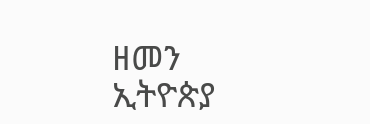ዘመን ኢትዮጵያ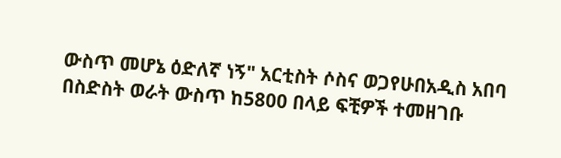ውስጥ መሆኔ ዕድለኛ ነኝ" አርቲስት ሶስና ወጋየሁበአዲስ አበባ በስድስት ወራት ውስጥ ከ5800 በላይ ፍቺዎች ተመዘገቡ